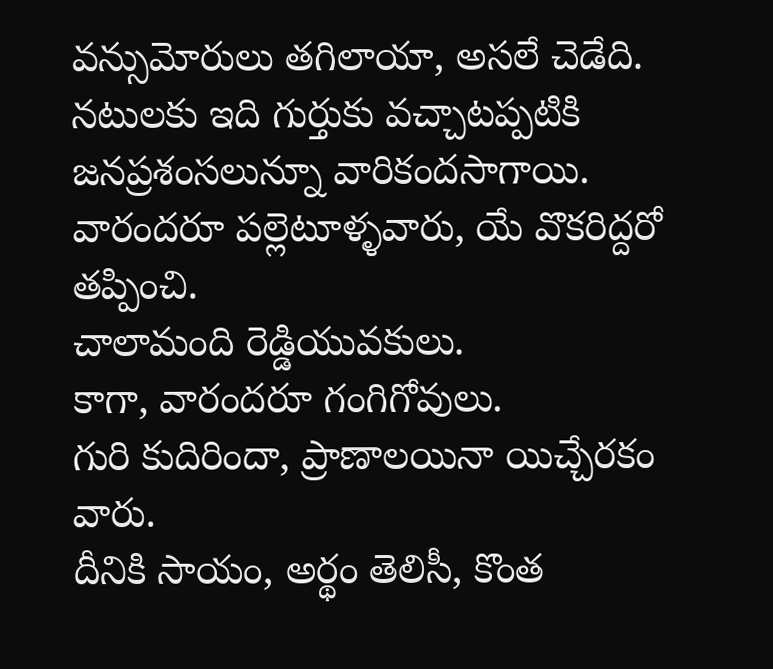వన్సుమోరులు తగిలాయా, అసలే చెడేది.
నటులకు ఇది గుర్తుకు వచ్చాటప్పటికి జనప్రశంసలున్నూ వారికందసాగాయి.
వారందరూ పల్లెటూళ్ళవారు, యే వొకరిద్దరో తప్పించి.
చాలామంది రెడ్డియువకులు.
కాగా, వారందరూ గంగిగోవులు.
గురి కుదిరిందా, ప్రాణాలయినా యిచ్చేరకం వారు.
దీనికి సాయం, అర్థం తెలిసీ, కొంత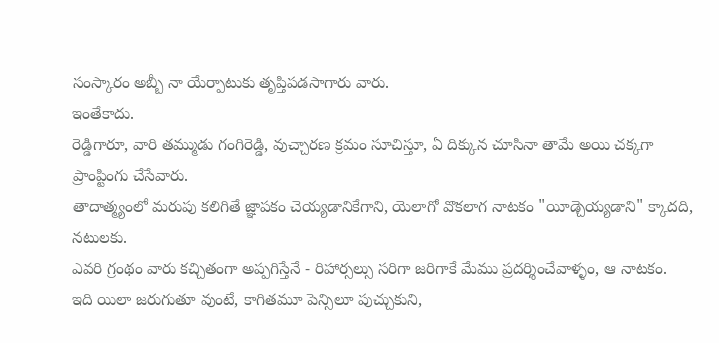సంస్కారం అబ్బీ నా యేర్పాటుకు తృప్తిపడసాగారు వారు.
ఇంతేకాదు.
రెడ్డిగారూ, వారి తమ్ముడు గంగిరెడ్డి, వుచ్చారణ క్రమం సూచిస్తూ, ఏ దిక్కున చూసినా తామే అయి చక్కగా ప్రాంప్టింగు చేసేవారు.
తాదాత్మ్యంలో మరుపు కలిగితే జ్ఞాపకం చెయ్యడానికేగాని, యెలాగో వొకలాగ నాటకం "యీడ్చెయ్యడాని" క్కాదది, నటులకు.
ఎవరి గ్రంథం వారు కచ్చితంగా అప్పగిస్తేనే - రిహార్సల్సు సరిగా జరిగాకే మేము ప్రదర్శించేవాళ్ళం, ఆ నాటకం.
ఇది యిలా జరుగుతూ వుంటే, కాగితమూ పెన్సిలూ పుచ్చుకుని,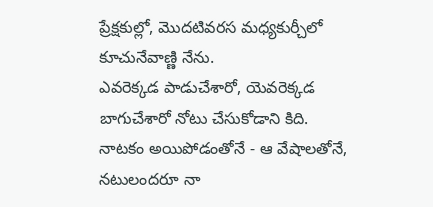ప్రేక్షకుల్లో, మొదటివరస మధ్యకుర్చీలో కూచునేవాణ్ణి నేను.
ఎవరెక్కడ పాడుచేశారో, యెవరెక్కడ బాగుచేశారో నోటు చేసుకోడాని కిది.
నాటకం అయిపోడంతోనే - ఆ వేషాలతోనే, నటులందరూ నా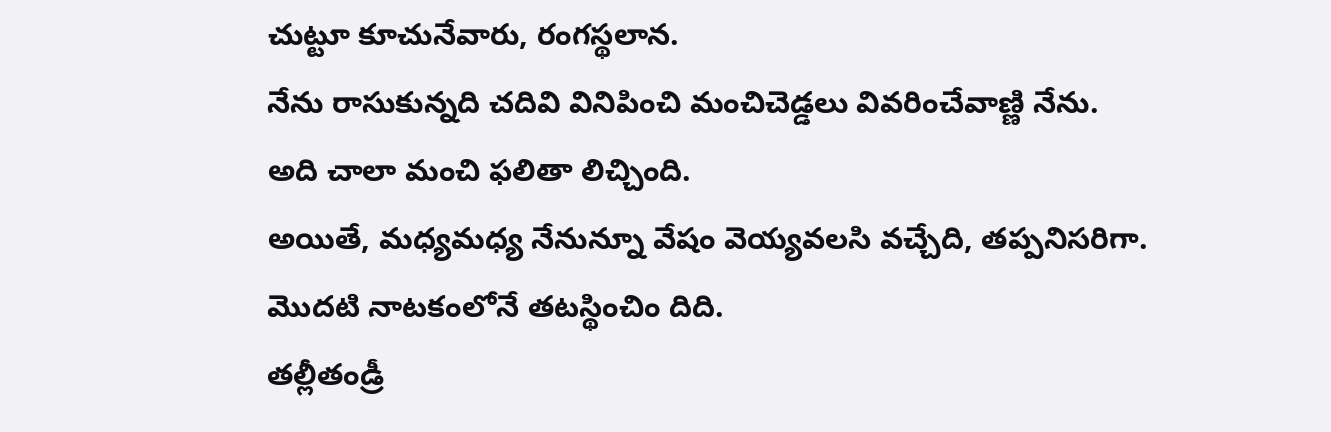చుట్టూ కూచునేవారు, రంగస్థలాన.
నేను రాసుకున్నది చదివి వినిపించి మంచిచెడ్డలు వివరించేవాణ్ణి నేను.
అది చాలా మంచి ఫలితా లిచ్చింది.
అయితే, మధ్యమధ్య నేనున్నూ వేషం వెయ్యవలసి వచ్చేది, తప్పనిసరిగా.
మొదటి నాటకంలోనే తటస్థించిం దిది.
తల్లీతండ్రీ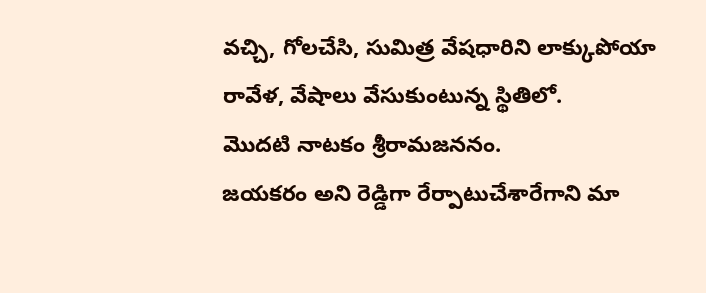వచ్చి, గోలచేసి, సుమిత్ర వేషధారిని లాక్కుపోయా రావేళ, వేషాలు వేసుకుంటున్న స్థితిలో.
మొదటి నాటకం శ్రీరామజననం.
జయకరం అని రెడ్డిగా రేర్పాటుచేశారేగాని మా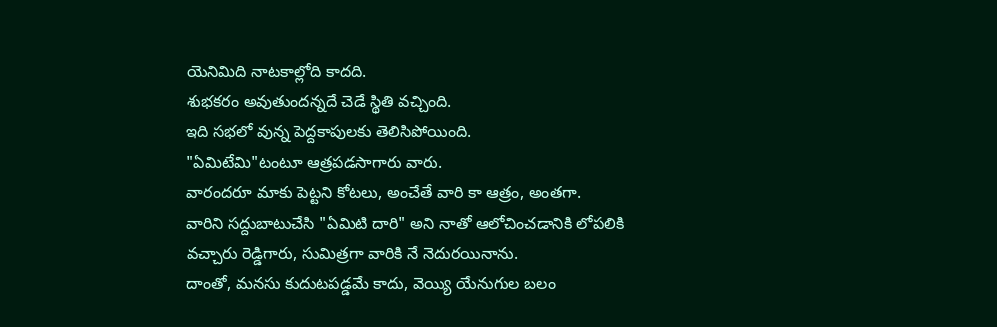యెనిమిది నాటకాల్లోది కాదది.
శుభకరం అవుతుందన్నదే చెడే స్థితి వచ్చింది.
ఇది సభలో వున్న పెద్దకాపులకు తెలిసిపోయింది.
"ఏమిటేమి"టంటూ ఆత్రపడసాగారు వారు.
వారందరూ మాకు పెట్టని కోటలు, అంచేతే వారి కా ఆత్రం, అంతగా.
వారిని సద్దుబాటుచేసి "ఏమిటి దారి" అని నాతో ఆలోచించడానికి లోపలికి వచ్చారు రెడ్డిగారు, సుమిత్రగా వారికి నే నెదురయినాను.
దాంతో, మనసు కుదుటపడ్డమే కాదు, వెయ్యి యేనుగుల బలం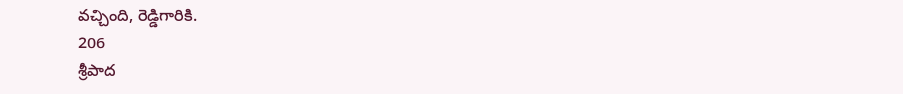వచ్చింది, రెడ్డిగారికి.
206
శ్రీపాద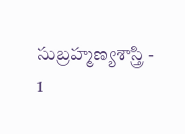సుబ్రహ్మణ్యశాస్త్రి - 1